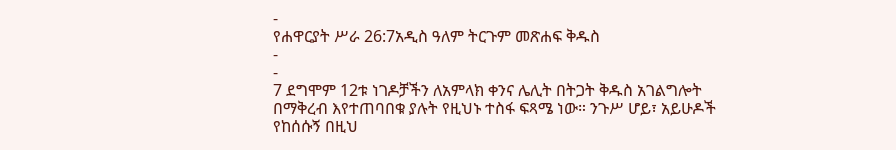-
የሐዋርያት ሥራ 26:7አዲስ ዓለም ትርጉም መጽሐፍ ቅዱስ
-
-
7 ደግሞም 12ቱ ነገዶቻችን ለአምላክ ቀንና ሌሊት በትጋት ቅዱስ አገልግሎት በማቅረብ እየተጠባበቁ ያሉት የዚህኑ ተስፋ ፍጻሜ ነው። ንጉሥ ሆይ፣ አይሁዶች የከሰሱኝ በዚህ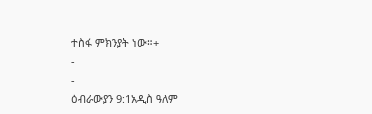ተስፋ ምክንያት ነው።+
-
-
ዕብራውያን 9:1አዲስ ዓለም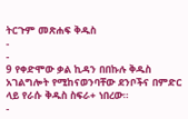ትርጉም መጽሐፍ ቅዱስ
-
-
9 የቀድሞው ቃል ኪዳን በበኩሉ ቅዱስ አገልግሎት የሚከናወንባቸው ደንቦችና በምድር ላይ የራሱ ቅዱስ ስፍራ+ ነበረው።
-